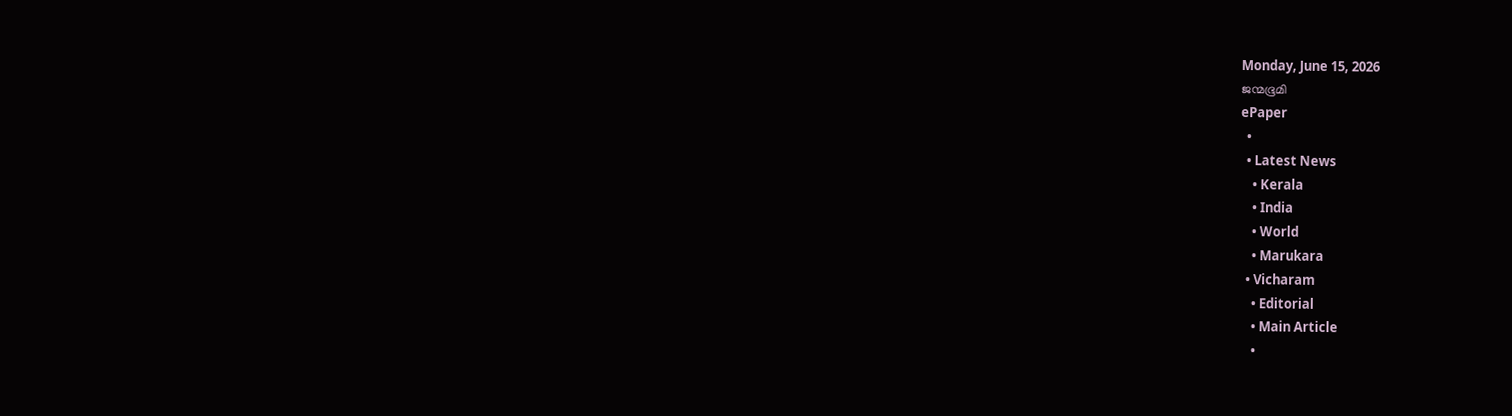Monday, June 15, 2026
ജന്മഭൂമി
ePaper
  •
  • Latest News
    • Kerala
    • India
    • World
    • Marukara
  • Vicharam
    • Editorial
    • Main Article
    •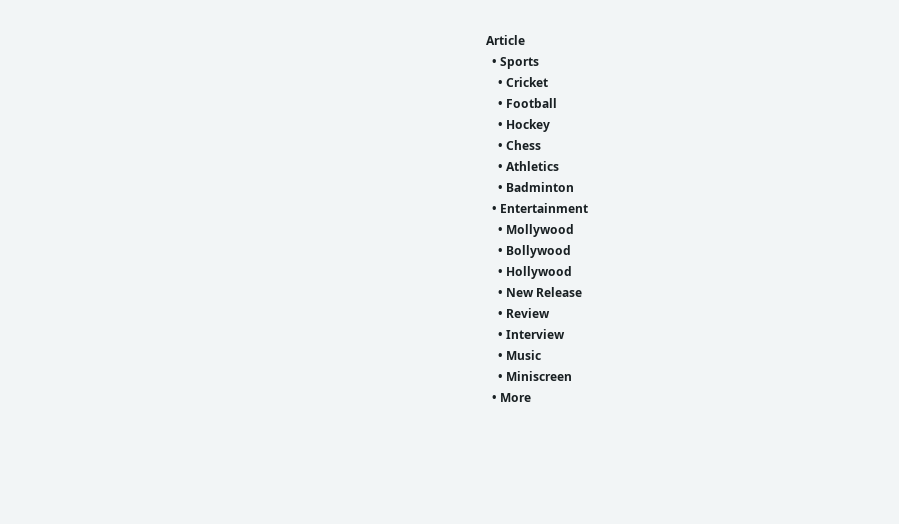Article
  • Sports
    • Cricket
    • Football
    • Hockey
    • Chess
    • Athletics
    • Badminton
  • Entertainment
    • Mollywood
    • Bollywood
    • Hollywood
    • New Release
    • Review
    • Interview
    • Music
    • Miniscreen
  • More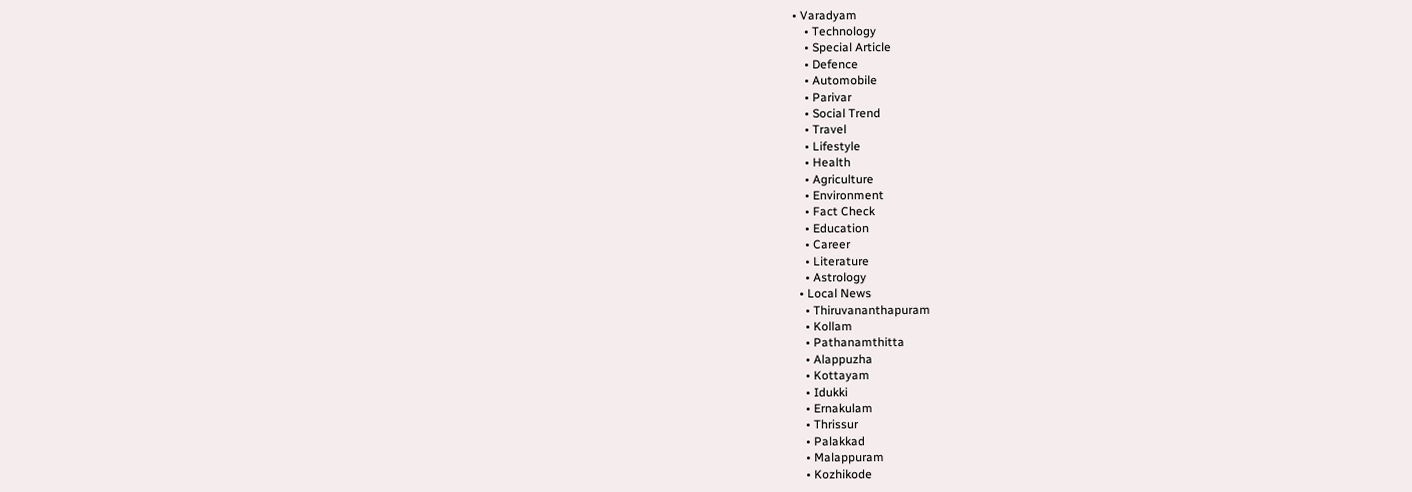• Varadyam
    • Technology
    • Special Article
    • Defence
    • Automobile
    • Parivar
    • Social Trend
    • Travel
    • Lifestyle
    • Health
    • Agriculture
    • Environment
    • Fact Check
    • Education
    • Career
    • Literature
    • Astrology
  • Local News
    • Thiruvananthapuram
    • Kollam
    • Pathanamthitta
    • Alappuzha
    • Kottayam
    • Idukki
    • Ernakulam
    • Thrissur
    • Palakkad
    • Malappuram
    • Kozhikode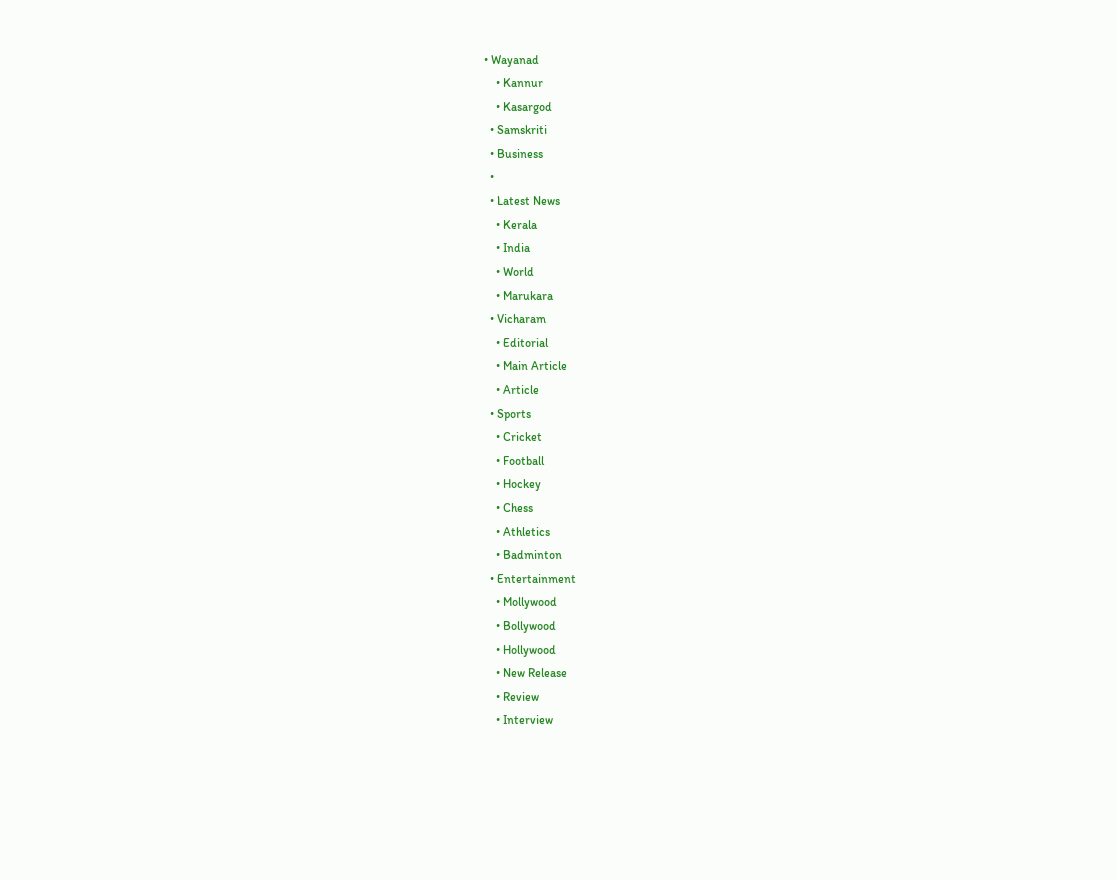• Wayanad
    • Kannur
    • Kasargod
  • Samskriti
  • Business
  •
  • Latest News
    • Kerala
    • India
    • World
    • Marukara
  • Vicharam
    • Editorial
    • Main Article
    • Article
  • Sports
    • Cricket
    • Football
    • Hockey
    • Chess
    • Athletics
    • Badminton
  • Entertainment
    • Mollywood
    • Bollywood
    • Hollywood
    • New Release
    • Review
    • Interview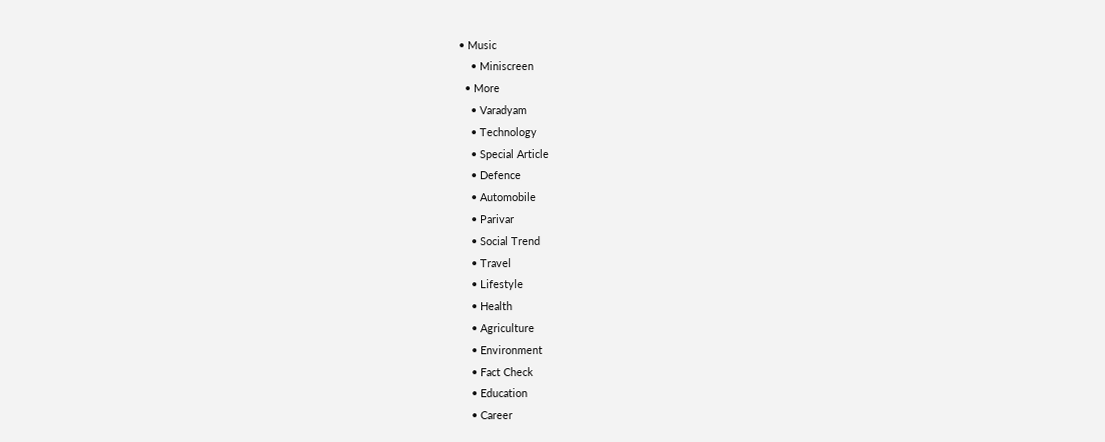• Music
    • Miniscreen
  • More
    • Varadyam
    • Technology
    • Special Article
    • Defence
    • Automobile
    • Parivar
    • Social Trend
    • Travel
    • Lifestyle
    • Health
    • Agriculture
    • Environment
    • Fact Check
    • Education
    • Career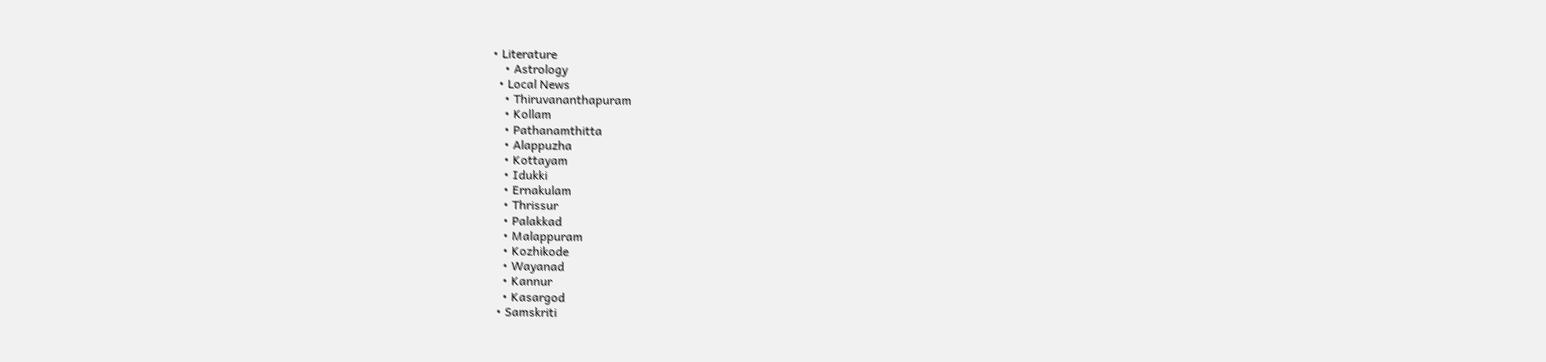• Literature
    • Astrology
  • Local News
    • Thiruvananthapuram
    • Kollam
    • Pathanamthitta
    • Alappuzha
    • Kottayam
    • Idukki
    • Ernakulam
    • Thrissur
    • Palakkad
    • Malappuram
    • Kozhikode
    • Wayanad
    • Kannur
    • Kasargod
  • Samskriti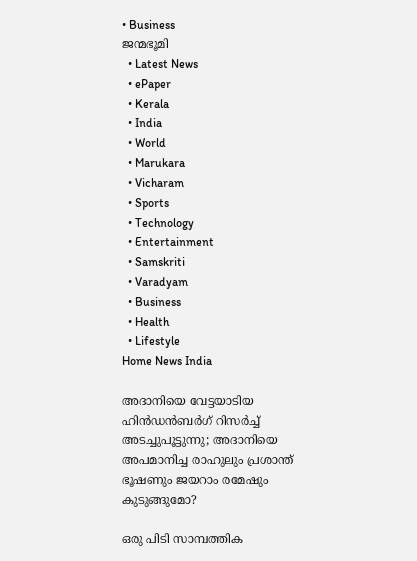• Business
ജന്മഭൂമി
  • Latest News
  • ePaper
  • Kerala
  • India
  • World
  • Marukara
  • Vicharam
  • Sports
  • Technology
  • Entertainment
  • Samskriti
  • Varadyam
  • Business
  • Health
  • Lifestyle
Home News India

അദാനിയെ വേട്ടയാടിയ ഹിന്‍ഡന്‍ബര്‍ഗ് റിസര്‍ച്ച് അടച്ചുപൂട്ടുന്നു; അദാനിയെ അപമാനിച്ച രാഹുലും പ്രശാന്ത് ഭൂഷണും ജയറാം രമേഷും കുടുങ്ങുമോ?

ഒരു പിടി സാമ്പത്തിക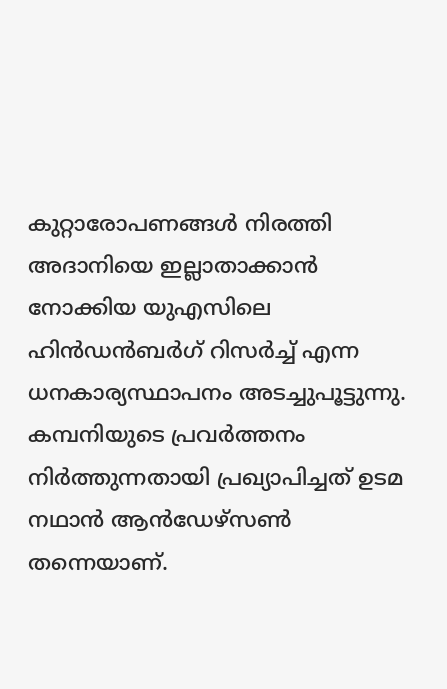കുറ്റാരോപണങ്ങള്‍ നിരത്തി അദാനിയെ ഇല്ലാതാക്കാന്‍ നോക്കിയ യുഎസിലെ ഹിന്‍ഡന്‍ബര്‍ഗ് റിസര്‍ച്ച് എന്ന ധനകാര്യസ്ഥാപനം അടച്ചുപൂട്ടുന്നു. കമ്പനിയുടെ പ്രവര്‍ത്തനം നിര്‍ത്തുന്നതായി പ്രഖ്യാപിച്ചത് ഉടമ നഥാന്‍ ആന്‍ഡേഴ്സണ്‍ തന്നെയാണ്.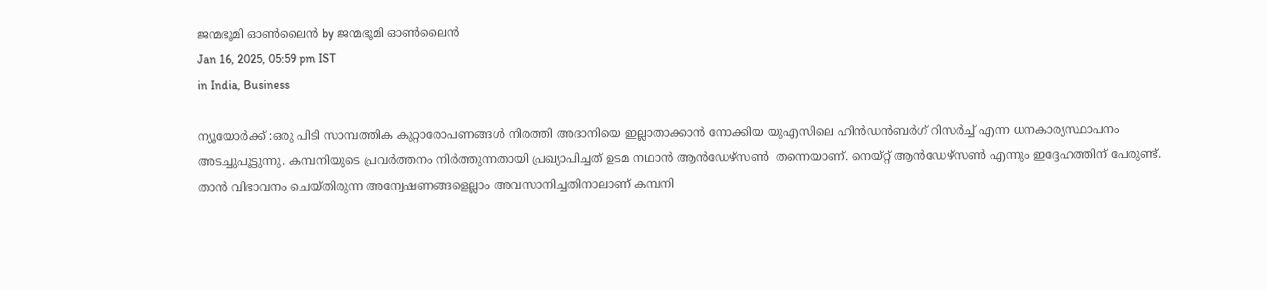ജന്മഭൂമി ഓണ്‍ലൈന്‍ by ജന്മഭൂമി ഓണ്‍ലൈന്‍
Jan 16, 2025, 05:59 pm IST
in India, Business

ന്യൂയോര്‍ക്ക് :ഒരു പിടി സാമ്പത്തിക കുറ്റാരോപണങ്ങള്‍ നിരത്തി അദാനിയെ ഇല്ലാതാക്കാന്‍ നോക്കിയ യുഎസിലെ ഹിന്‍ഡന്‍ബര്‍ഗ് റിസര്‍ച്ച് എന്ന ധനകാര്യസ്ഥാപനം അടച്ചുപൂട്ടുന്നു. കമ്പനിയുടെ പ്രവര്‍ത്തനം നിര്‍ത്തുന്നതായി പ്രഖ്യാപിച്ചത് ഉടമ നഥാന്‍ ആന്‍ഡേഴ്സണ്‍  തന്നെയാണ്. നെയ്റ്റ് ആന്‍ഡേഴ്സണ്‍ എന്നും ഇദ്ദേഹത്തിന് പേരുണ്ട്. താന്‍ വിഭാവനം ചെയ്തിരുന്ന അന്വേഷണങ്ങളെല്ലാം അവസാനിച്ചതിനാലാണ് കമ്പനി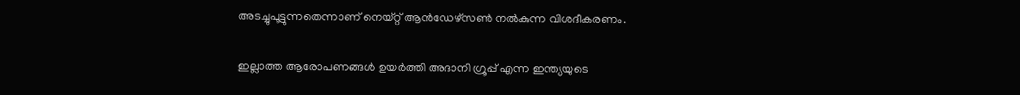അടച്ചുപൂട്ടുന്നതെന്നാണ് നെയ്റ്റ് ആന്‍ഡേഴ്സണ്‍ നല്‍കുന്ന വിശദീകരണം.

ഇല്ലാത്ത ആരോപണങ്ങള്‍ ഉയര്‍ത്തി അദാനി ഗ്രൂപ്പ് എന്ന ഇന്ത്യയുടെ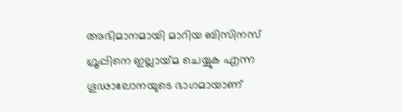അഭിമാനമായി മാറിയ ബിസിനസ് ഗ്രൂപ്പിനെ ഇല്ലായ്‌മ ചെയ്യുക എന്ന ഗൂഢാലോനയുടെ ഭാഗമായാണ്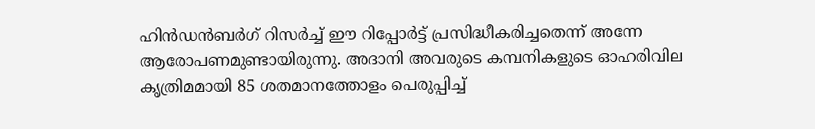ഹിന്‍ഡന്‍ബര്‍ഗ് റിസര്‍ച്ച് ഈ റിപ്പോര്‍ട്ട് പ്രസിദ്ധീകരിച്ചതെന്ന് അന്നേ ആരോപണമുണ്ടായിരുന്നു. അദാനി അവരുടെ കമ്പനികളുടെ ഓഹരിവില കൃത്രിമമായി 85 ശതമാനത്തോളം പെരുപ്പിച്ച്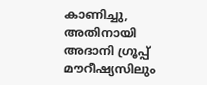കാണിച്ചു, അതിനായി അദാനി ഗ്രൂപ്പ് മൗറീഷ്യസിലും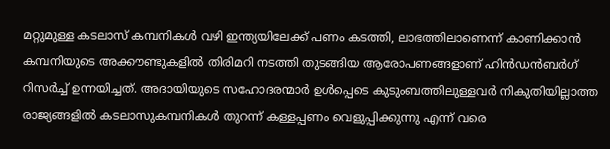മറ്റുമുള്ള കടലാസ് കമ്പനികള്‍ വഴി ഇന്ത്യയിലേക്ക് പണം കടത്തി, ലാഭത്തിലാണെന്ന് കാണിക്കാന്‍ കമ്പനിയുടെ അക്കൗണ്ടുകളില്‍ തിരിമറി നടത്തി തുടങ്ങിയ ആരോപണങ്ങളാണ് ഹിന്‍ഡന്‍ബര്‍ഗ് റിസര്‍ച്ച് ഉന്നയിച്ചത്. അദായിയുടെ സഹോദരന്മാര്‍ ഉള്‍പ്പെടെ കുടുംബത്തിലുള്ളവര്‍ നികുതിയില്ലാത്ത രാജ്യങ്ങളില്‍ കടലാസുകമ്പനികള്‍ തുറന്ന് കള്ളപ്പണം വെളുപ്പിക്കുന്നു എന്ന് വരെ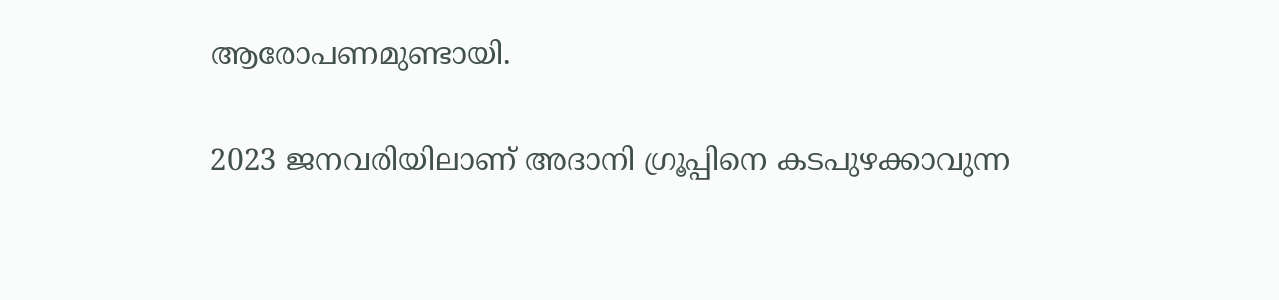ആരോപണമുണ്ടായി.

2023 ജനവരിയിലാണ് അദാനി ഗ്രൂപ്പിനെ കടപുഴക്കാവുന്ന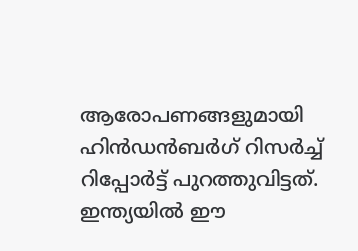ആരോപണങ്ങളുമായി ഹിന്‍ഡന്‍ബര്‍ഗ് റിസര്‍ച്ച് റിപ്പോര്‍ട്ട് പുറത്തുവിട്ടത്. ഇന്ത്യയില്‍ ഈ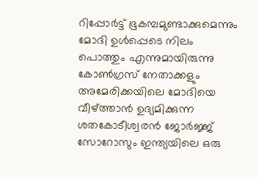റിപ്പോര്‍ട്ട് ഭൂകമ്പമുണ്ടാക്കുമെന്നും മോദി ഉള്‍പ്പെടെ നിലം പൊത്തും എന്നുമായിരുന്നു കോണ്‍ഗ്രസ് നേതാക്കളും അമേരിക്കയിലെ മോദിയെ വീഴ്‌ത്താന്‍ ഉദ്യമിക്കുന്ന ശതകോടീശ്വരന്‍ ജോര്‍ജ്ജ് സോറോസും ഇന്ത്യയിലെ‍ ഒരു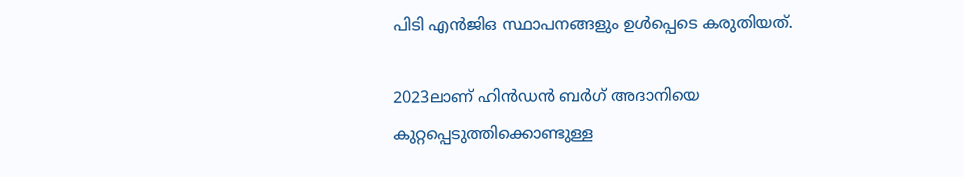പിടി എന്‍ജിഒ സ്ഥാപനങ്ങളും ഉള്‍പ്പെടെ കരുതിയത്.

2023ലാണ് ഹിന്‍ഡന്‍ ബര്‍ഗ് അദാനിയെ കുറ്റപ്പെടുത്തിക്കൊണ്ടുള്ള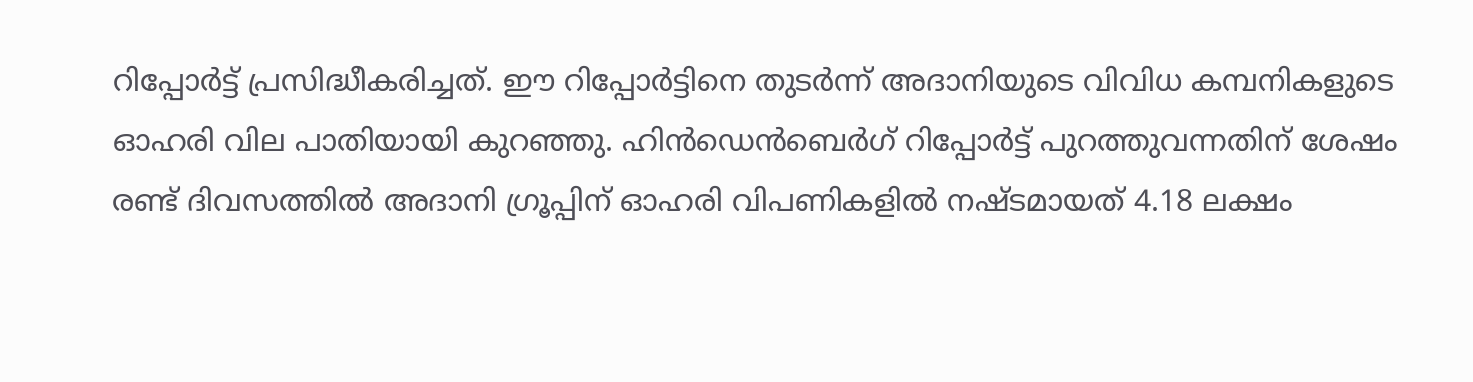റിപ്പോര്‍ട്ട് പ്രസിദ്ധീകരിച്ചത്. ഈ റിപ്പോര്‍ട്ടിനെ തുടര്‍ന്ന് അദാനിയുടെ വിവിധ കമ്പനികളുടെ ഓഹരി വില പാതിയായി കുറഞ്ഞു. ഹിന്‍ഡെന്‍ബെര്‍ഗ് റിപ്പോര്‍ട്ട് പുറത്തുവന്നതിന് ശേഷം രണ്ട് ദിവസത്തില്‍ അദാനി ഗ്രൂപ്പിന് ഓഹരി വിപണികളില്‍ നഷ്ടമായത് 4.18 ലക്ഷം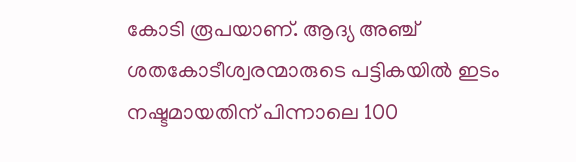കോടി രൂപയാണ്. ആദ്യ അഞ്ച് ശതകോടീശ്വരന്മാരുടെ പട്ടികയില്‍ ഇടം നഷ്ടമായതിന് പിന്നാലെ 100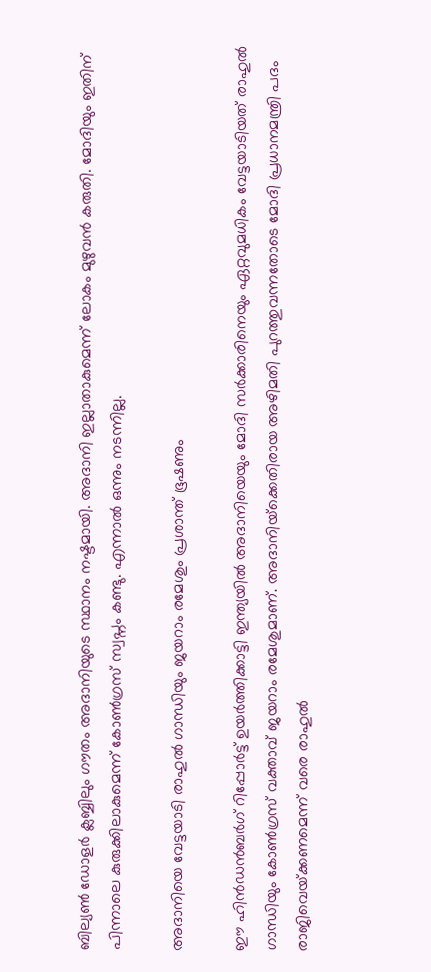ബില്യണ്‍ ഡോളര്‍ ക്ലബ്ബിലും ഗൗതം അദാനിയുടെ സ്ഥാനം നഷ്ടമായി. അദാനി ഇല്ലാതാകുമെന്ന് ലോകം മുഴുവന്‍ കരുതി. മോദിയും ഇതിന് പിന്നാലെ കുരുക്കിലാകുമെന്ന് കോണ്‍ഗ്രസ് സ്വപ്നം കണ്ടു. എന്നാല്‍ ഒന്നും നടന്നില്ല.

അദാനിയെ വേട്ടയാടി രാഹുല്‍ ഗാന്ധിയും ജയറാം രമേശും പ്രശാന്ത് ഭൂഷണും

ഈ ഹിന്‍ഡന്‍ബര്‍ഗ് റിപ്പോര്‍ട്ട് ഉയര്‍ത്തിക്കാട്ടി ഇന്ത്യയില്‍ അദാനിയെയും മോദി സര്‍ക്കാരിനെയും ഏറ്റവുമധികം വേട്ടയാടിയത് രാഹുല്‍ ഗാന്ധിയും കോണ്‍ഗ്രസ് വക്താവ് ജയറാം രമേശുമാണ്. അദാനിയ്‌ക്കെതിരായ അഴിമതി പുറത്തുവന്നതോടെ മോദി പ്രധാനമന്ത്രി പദം രാജിവെയ്‌ക്കണമെന്ന് വരെ രാഹുല്‍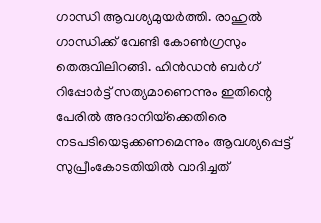ഗാന്ധി ആവശ്യമുയര്‍ത്തി. രാഹുല്‍ ഗാന്ധിക്ക് വേണ്ടി കോണ്‍ഗ്രസും തെരുവിലിറങ്ങി. ഹിന്‍ഡന്‍ ബര്‍ഗ് റിപ്പോര്‍ട്ട് സത്യമാണെന്നും ഇതിന്റെ പേരില്‍ അദാനിയ്‌ക്കെതിരെ നടപടിയെടുക്കണമെന്നും ആവശ്യപ്പെട്ട് സുപ്രീംകോടതിയില്‍ വാദിച്ചത്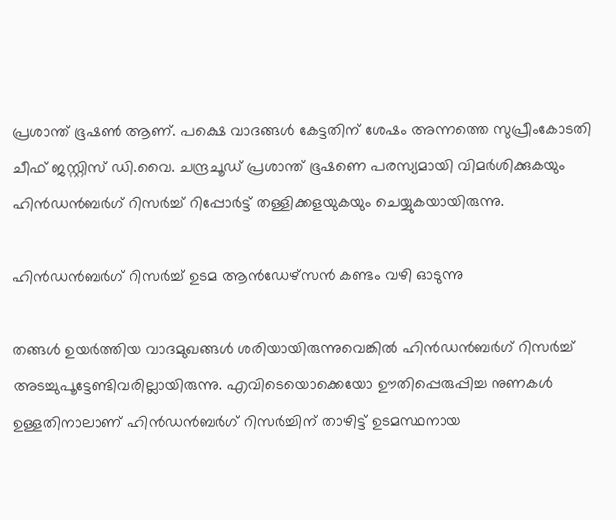പ്രശാന്ത് ഭൂഷണ്‍ ആണ്. പക്ഷെ വാദങ്ങള്‍ കേട്ടതിന് ശേഷം അന്നത്തെ സുപ്രീംകോടതി ചീഫ് ജസ്റ്റിസ് ഡി.വൈ. ചന്ദ്രചൂഡ് പ്രശാന്ത് ഭൂഷണെ പരസ്യമായി വിമര്‍ശിക്കുകയും ഹിന്‍ഡന്‍ബര്‍ഗ് റിസര്‍ച്ച് റിപ്പോര്‍ട്ട് തള്ളിക്കളയുകയും ചെയ്യുകയായിരുന്നു.

ഹിന്‍ഡന്‍ബര്‍ഗ് റിസര്‍ച്ച് ഉടമ ആന്‍ഡേഴ്സന്‍ കണ്ടം വഴി ഓടുന്നു

തങ്ങള്‍ ഉയര്‍ത്തിയ വാദമുഖങ്ങള്‍ ശരിയായിരുന്നുവെങ്കില്‍ ഹിന്‍ഡന്‍ബര്‍ഗ് റിസര്‍ച്ച് അടച്ചുപൂട്ടേണ്ടിവരില്ലായിരുന്നു. എവിടെയൊക്കെയോ ഊതിപ്പെരുപ്പിച്ച നുണകള്‍ ഉള്ളതിനാലാണ് ഹിന്‍‍ഡന്‍ബര്‍ഗ് റിസര്‍ച്ചിന് താഴിട്ട് ഉടമസ്ഥനായ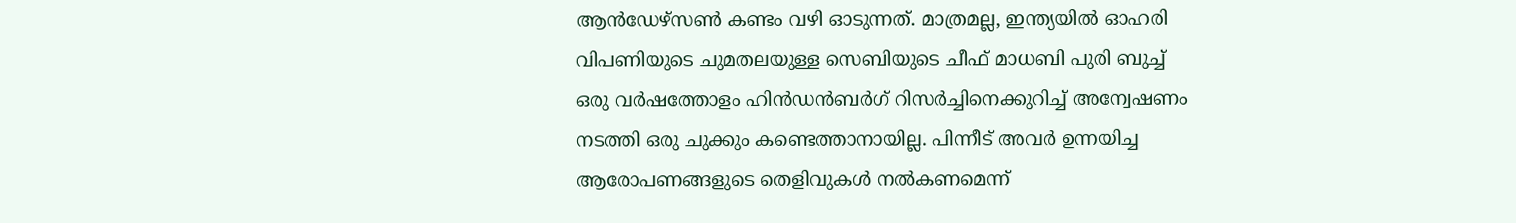ആന്‍ഡേഴ്സണ്‍ കണ്ടം വഴി ഓടുന്നത്. മാത്രമല്ല, ഇന്ത്യയില്‍ ഓഹരി വിപണിയുടെ ചുമതലയുള്ള സെബിയുടെ ചീഫ് മാധബി പുരി ബുച്ച് ഒരു വര്‍ഷത്തോളം ഹിന്‍ഡന്‍ബര്‍ഗ് റിസര്‍ച്ചിനെക്കുറിച്ച് അന്വേഷണം നടത്തി ഒരു ചുക്കും കണ്ടെത്താനായില്ല. പിന്നീട് അവര്‍ ഉന്നയിച്ച ആരോപണങ്ങളുടെ തെളിവുകള്‍ നല്‍കണമെന്ന്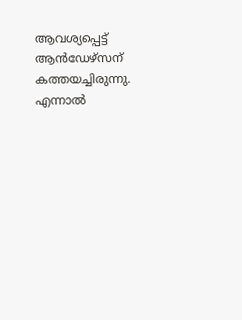ആവശ്യപ്പെട്ട് ആന്‍ഡേഴ്സന് കത്തയച്ചിരുന്നു. എന്നാല്‍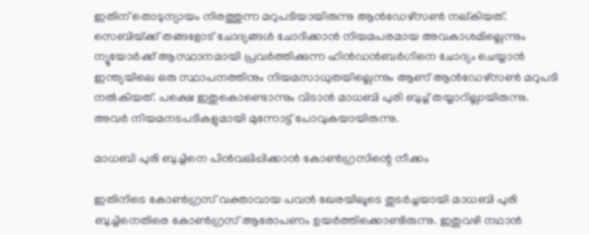ഇതിന് തൊടുന്യായം നിരത്തുന്ന മറുപടിയായിരുന്നു ആന്‍ഡേഴ്സണ്‍ നല‍്കിയത്. സെബിയ്‌ക്ക് തങ്ങളോട് ചോദ്യങ്ങള്‍ ചോദിക്കാന്‍ നിയമപരമായ അവകാശമില്ലെന്നും ന്യൂയോര്‍ക്ക് ആസ്ഥാനമായി പ്രവര്‍ത്തിക്കുന്ന ഹിന്‍ഡന്‍ബര്‍ഗിനെ ചോദ്യം ചെയ്യാന്‍ ഇന്ത്യയിലെ ഒരു സ്ഥാപനത്തിനും നിയമസാധുതയില്ലെന്നും ആണ് ആന്‍ഡേഴ്സണ്‍ മറുപടി നല്‍കിയത്. പക്ഷെ ഇതുകൊണ്ടൊന്നും വിടാന്‍ മാധബി പുരി ബുച്ച് തയ്യാറില്ലായിരുന്നു. അവര്‍ നിയമനടപടികളുമായി മുന്നോട്ട് പോവുകയായിരുന്നു.

മാധബി പുരി ബുച്ചിനെ പിന്‍വലിപ്പിക്കാന്‍ കോണ്‍ഗ്രസിന്റെ നീക്കം

ഇതിനിടെ കോണ്‍ഗ്രസ് വക്താവായ പവന്‍ ഖേരയിലൂടെ തുടര്‍ച്ചയായി മാധബി പുരി ബുച്ചിനെതിരെ കോണ്‍ഗ്രസ് ആരോപണം ഉയര്‍ത്തിക്കൊണ്ടിരുന്നു. ഇതുവഴി നഥാന്‍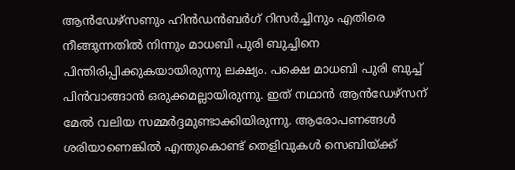ആന്‍ഡേഴ്സണും ഹിന്‍ഡന്‍ബര്‍ഗ് റിസര്‍ച്ചിനും എതിരെ നീങ്ങുന്നതില്‍ നിന്നും മാധബി പുരി ബുച്ചിനെ പിന്തിരിപ്പിക്കുകയായിരുന്നു ലക്ഷ്യം. പക്ഷെ മാധബി പുരി ബുച്ച് പിന്‍വാങ്ങാന്‍ ഒരുക്കമല്ലായിരുന്നു. ഇത് നഥാന്‍ ആന്‍ഡേഴ്സന് മേല്‍ വലിയ സമ്മര്‍ദ്ദമുണ്ടാക്കിയിരുന്നു. ആരോപണങ്ങള്‍ ശരിയാണെങ്കില്‍ എന്തുകൊണ്ട് തെളിവുകള്‍ സെബിയ്‌ക്ക്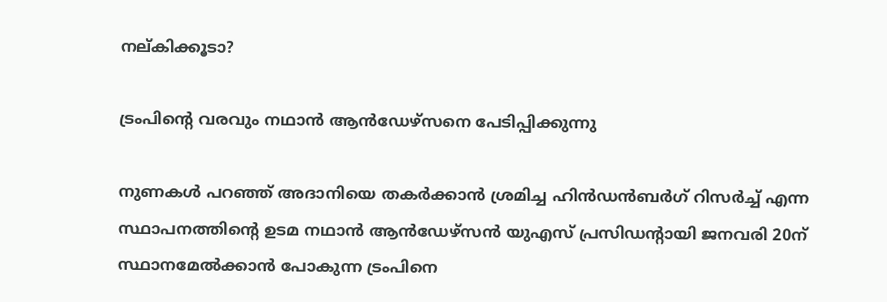നല‍്കിക്കൂടാ?

ട്രംപിന്റെ വരവും നഥാന്‍ ആന്‍ഡേഴ്സനെ പേടിപ്പിക്കുന്നു

നുണകള്‍ പറഞ്ഞ് അദാനിയെ തകര്‍ക്കാന്‍ ശ്രമിച്ച ഹിന്‍ഡന്‍ബര്‍ഗ് റിസര്‍ച്ച് എന്ന സ്ഥാപനത്തിന്റെ ഉടമ നഥാന്‍ ആന്‍ഡേഴ്സന്‍ യുഎസ് പ്രസിഡന്‍റായി ജനവരി 20ന് സ്ഥാനമേല്‍ക്കാന്‍ പോകുന്ന ട്രംപിനെ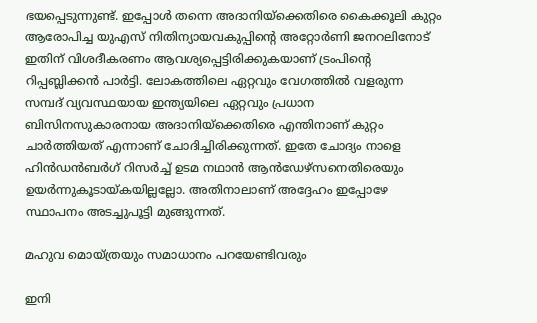ഭയപ്പെടുന്നുണ്ട്. ഇപ്പോള്‍ തന്നെ അദാനിയ്‌ക്കെതിരെ കൈക്കൂലി കുറ്റം ആരോപിച്ച യുഎസ് നിതിന്യായവകുപ്പിന്റെ അറ്റോര്‍ണി ജനറലിനോട് ഇതിന് വിശദീകരണം ആവശ്യപ്പെട്ടിരിക്കുകയാണ് ട്രംപിന്റെ റിപ്പബ്ലിക്കന്‍ പാര്‍ട്ടി. ലോകത്തിലെ ഏറ്റവും വേഗത്തില്‍ വളരുന്ന സമ്പദ് വ്യവസ്ഥയായ ഇന്ത്യയിലെ ഏറ്റവും പ്രധാന ബിസിനസുകാരനായ അദാനിയ്‌ക്കെതിരെ എന്തിനാണ് കുറ്റം ചാര്‍ത്തിയത് എന്നാണ് ചോദിച്ചിരിക്കുന്നത്. ഇതേ ചോദ്യം നാളെ ഹിന്‍ഡന്‍ബര്‍ഗ് റിസര്‍ച്ച് ഉടമ നഥാന്‍ ആന്‍ഡേഴ്സനെതിരെയും ഉയര്‍ന്നുകൂടായ്‌കയില്ലല്ലോ. അതിനാലാണ് അദ്ദേഹം ഇപ്പോഴേ സ്ഥാപനം അടച്ചുപൂട്ടി മുങ്ങുന്നത്.

മഹുവ മൊയ്ത്രയും സമാധാനം പറയേണ്ടിവരും

ഇനി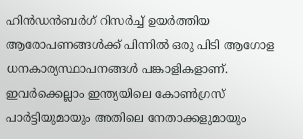ഹിന്‍ഡന്‍ബര്‍ഗ് റിസര്‍ച്ച് ഉയര്‍ത്തിയ ആരോപണങ്ങള്‍ക്ക് പിന്നില്‍ ഒരു പിടി ആഗോള ധനകാര്യസ്ഥാപനങ്ങള്‍ പങ്കാളികളാണ്. ഇവര്‍ക്കെല്ലാം ഇന്ത്യയിലെ കോണ്‍ഗ്രസ് പാര്‍ട്ടിയുമായും അതിലെ നേതാക്കളുമായും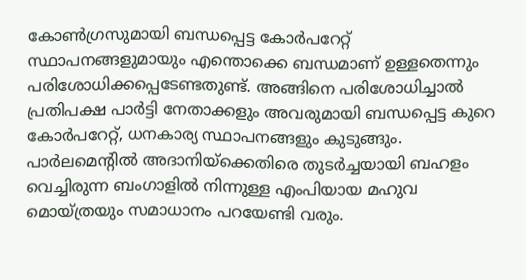കോണ്‍ഗ്രസുമായി ബന്ധപ്പെട്ട കോര്‍പറേറ്റ് സ്ഥാപനങ്ങളുമായും എന്തൊക്കെ ബന്ധമാണ് ഉള്ളതെന്നും പരിശോധിക്കപ്പെടേണ്ടതുണ്ട്. അങ്ങിനെ പരിശോധിച്ചാല്‍ പ്രതിപക്ഷ പാര്‍ട്ടി നേതാക്കളും അവരുമായി ബന്ധപ്പെട്ട കുറെ കോര്‍പറേറ്റ്, ധനകാര്യ സ്ഥാപനങ്ങളും കുടുങ്ങും. പാര്‍ലമെന്‍റില്‍ അദാനിയ്‌ക്കെതിരെ തുടര്‍ച്ചയായി ബഹളം വെച്ചിരുന്ന ബംഗാളില്‍ നിന്നുള്ള എംപിയായ മഹുവ മൊയ്ത്രയും സമാധാനം പറയേണ്ടി വരും.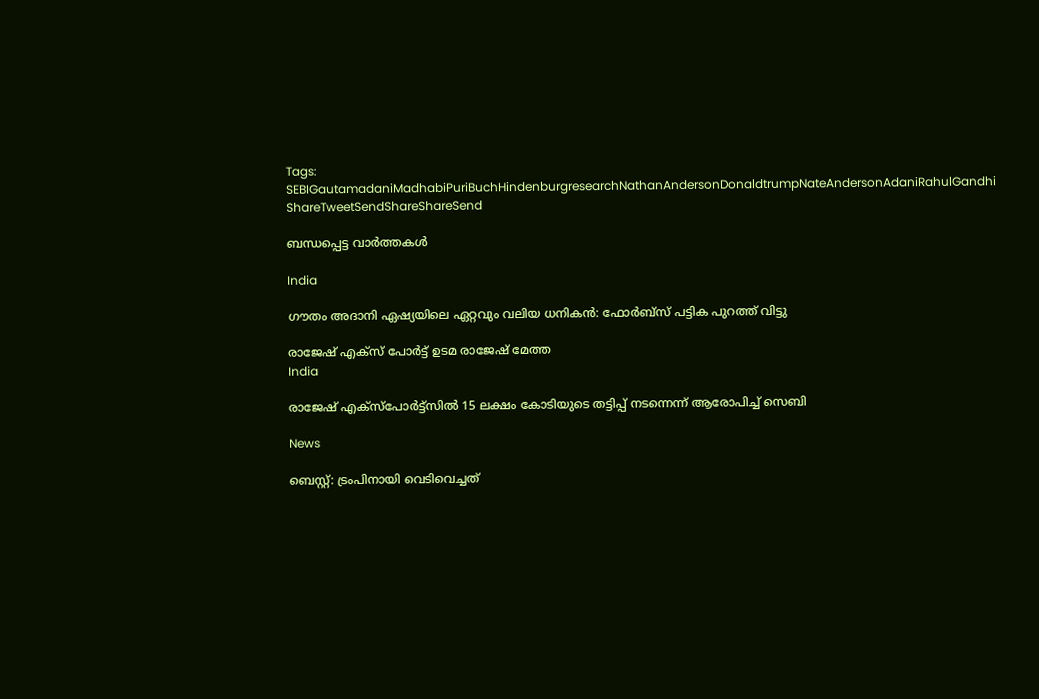Tags: SEBIGautamadaniMadhabiPuriBuchHindenburgresearchNathanAndersonDonaldtrumpNateAndersonAdaniRahulGandhi
ShareTweetSendShareShareSend

ബന്ധപ്പെട്ട വാര്‍ത്തകള്‍

India

ഗൗതം അദാനി ഏഷ്യയിലെ ഏറ്റവും വലിയ ധനികൻ: ഫോർബ്സ് പട്ടിക പുറത്ത് വിട്ടു

രാജേഷ് എക്സ് പോര്‍ട്ട് ഉടമ രാജേഷ് മേത്ത
India

രാജേഷ് എക്സ്പോര്‍ട്ട്സില്‍ 15 ലക്ഷം കോടിയുടെ തട്ടിപ്പ് നടന്നെന്ന് ആരോപിച്ച് സെബി

News

ബെസ്റ്റ്: ട്രംപിനായി വെടിവെച്ചത്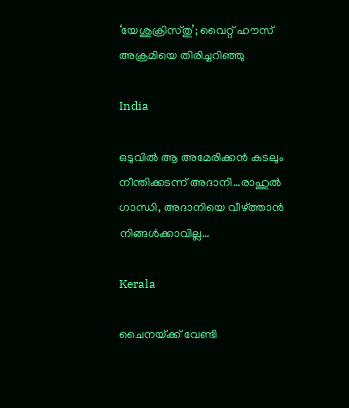‘യേശുക്രിസ്തു’; വൈറ്റ് ഹൗസ് അക്രമിയെ തിരിച്ചറിഞ്ഞു

India

ഒടുവില്‍ ആ അമേരിക്കന്‍ കടലും നീന്തിക്കടന്ന് അദാനി…രാഹുല്‍ ഗാന്ധി, അദാനിയെ വീഴ്‌ത്താന്‍ നിങ്ങള്‍ക്കാവില്ല…

Kerala

ചൈനയ്‌ക്ക് വേണ്ടി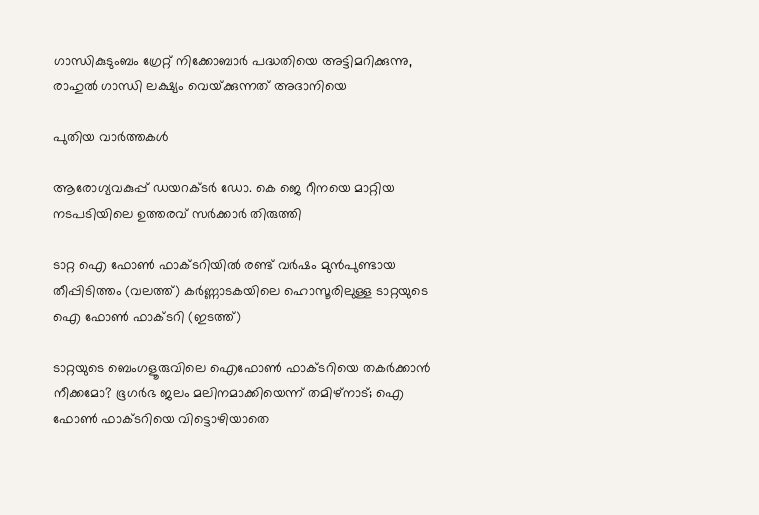ഗാന്ധികുടുംബം ഗ്രേറ്റ് നിക്കോബാര്‍ പദ്ധതിയെ അട്ടിമറിക്കുന്നു, രാഹുല്‍ ഗാന്ധി ലക്ഷ്യം വെയ്‌ക്കുന്നത് അദാനിയെ

പുതിയ വാര്‍ത്തകള്‍

ആരോഗ്യവകുപ്പ് ഡയറക്ടര്‍ ഡോ. കെ ജെ റീനയെ മാറ്റിയ നടപടിയിലെ ഉത്തരവ് സര്‍ക്കാര്‍ തിരുത്തി

ടാറ്റ ഐ ഫോണ്‍ ഫാക്ടറിയില്‍ രണ്ട് വര്‍ഷം മുന്‍പുണ്ടായ തീപ്പിടിത്തം (വലത്ത്) കര്‍ണ്ണാടകയിലെ ഹൊസൂരിലുള്ള ടാറ്റയുടെ ഐ ഫോണ്‍ ഫാക്ടറി (ഇടത്ത്)

ടാറ്റയുടെ ബെംഗളൂരുവിലെ ഐഫോണ്‍ ഫാക്ടറിയെ തകര്‍ക്കാന്‍ നീക്കമോ? ഭൂഗര്‍ഭ ജലം മലിനമാക്കിയെന്ന് തമിഴ്നാട്; ഐ ഫോണ്‍ ഫാക്ടറിയെ വിട്ടൊഴിയാതെ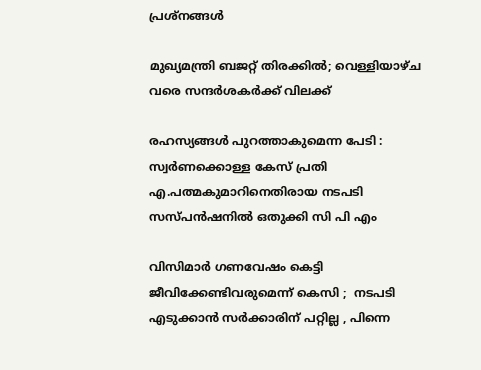പ്രശ്നങ്ങള്‍

മുഖ്യമന്ത്രി ബജറ്റ് തിരക്കില്‍; വെള്ളിയാഴ്ച വരെ സന്ദര്‍ശകര്‍ക്ക് വിലക്ക്

രഹസ്യങ്ങള്‍ പുറത്താകുമെന്ന പേടി : സ്വര്‍ണക്കൊള്ള കേസ് പ്രതി എ.പത്മകുമാറിനെതിരായ നടപടി സസ്പന്‍ഷനില്‍ ഒതുക്കി സി പി എം

വിസിമാർ ഗണവേഷം കെട്ടി ജീവിക്കേണ്ടിവരുമെന്ന് കെസി ;  നടപടി എടുക്കാൻ സർക്കാരിന് പറ്റില്ല , പിന്നെ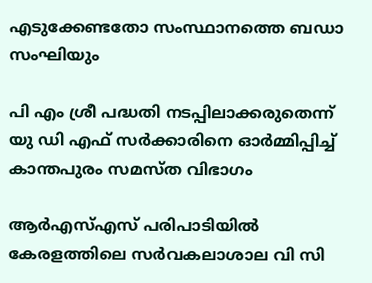എടുക്കേണ്ടതോ സംസ്ഥാനത്തെ ബഡാ സംഘിയും

പി എം ശ്രീ പദ്ധതി നടപ്പിലാക്കരുതെന്ന് യു ഡി എഫ് സര്‍ക്കാരിനെ ഓര്‍മ്മിപ്പിച്ച് കാന്തപുരം സമസ്ത വിഭാഗം

ആര്‍എസ്എസ് പരിപാടിയില്‍ കേരളത്തിലെ സര്‍വകലാശാല വി സി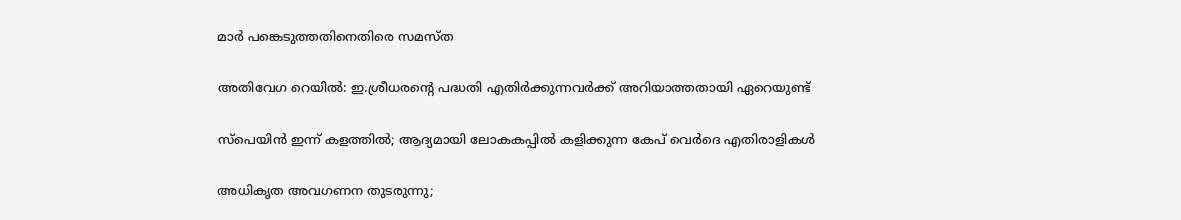മാര്‍ പങ്കെടുത്തതിനെതിരെ സമസ്ത

അതിവേഗ റെയിൽ: ഇ.ശ്രീധരന്റെ പദ്ധതി എതിർക്കുന്നവർക്ക് അറിയാത്തതായി ഏറെയുണ്ട്

സ്പെയിൻ ഇന്ന് കളത്തിൽ; ആദ്യമായി ലോകകപ്പില്‍ കളിക്കുന്ന കേപ് വെര്‍ദെ എതിരാളികൾ

അധികൃത അവഗണന തുടരുന്നു;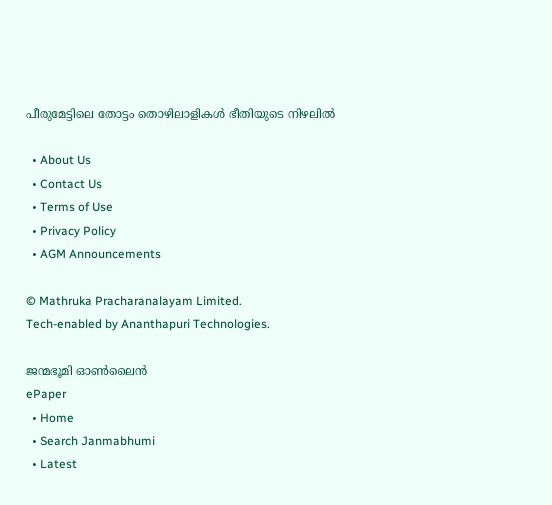പീരുമേട്ടിലെ തോട്ടം തൊഴിലാളികള്‍ ഭീതിയുടെ നിഴലില്‍

  • About Us
  • Contact Us
  • Terms of Use
  • Privacy Policy
  • AGM Announcements

© Mathruka Pracharanalayam Limited.
Tech-enabled by Ananthapuri Technologies.

ജന്മഭൂമി ഓണ്‍ലൈന്‍
ePaper
  • Home
  • Search Janmabhumi
  • Latest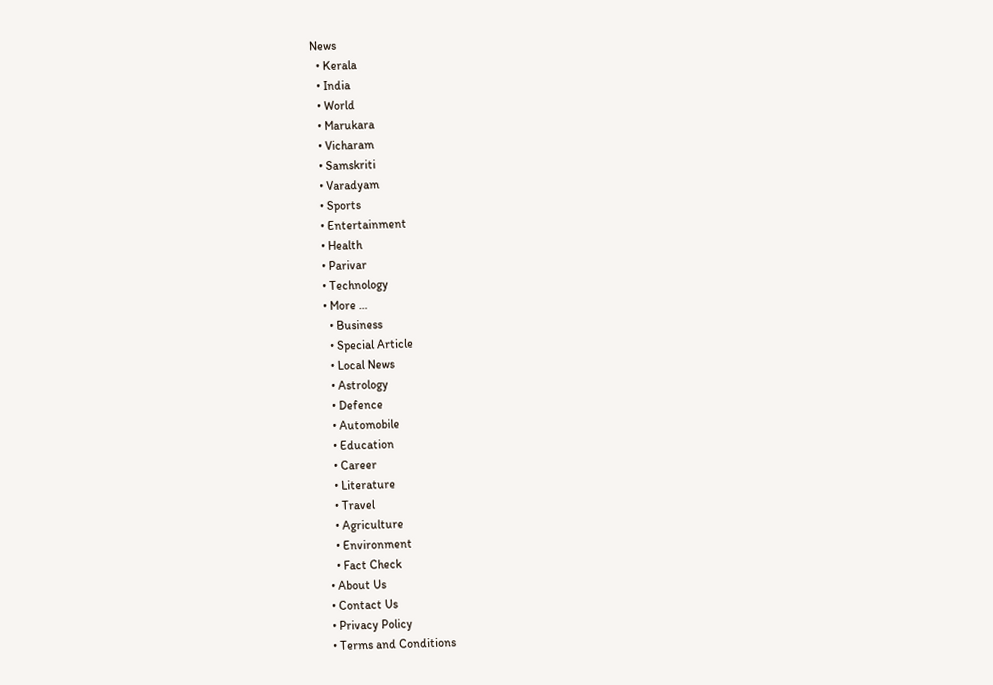News
  • Kerala
  • India
  • World
  • Marukara
  • Vicharam
  • Samskriti
  • Varadyam
  • Sports
  • Entertainment
  • Health
  • Parivar
  • Technology
  • More …
    • Business
    • Special Article
    • Local News
    • Astrology
    • Defence
    • Automobile
    • Education
    • Career
    • Literature
    • Travel
    • Agriculture
    • Environment
    • Fact Check
  • About Us
  • Contact Us
  • Privacy Policy
  • Terms and Conditions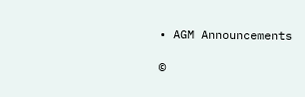• AGM Announcements

©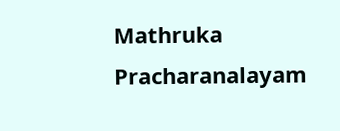Mathruka Pracharanalayam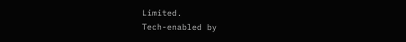Limited.
Tech-enabled by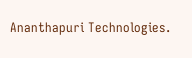Ananthapuri Technologies.